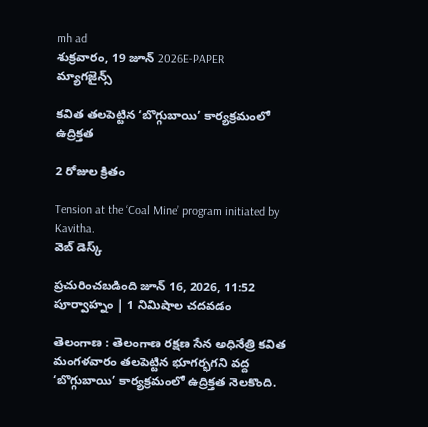mh ad
శుక్రవారం, 19 జూన్ 2026E-PAPER
మ్యాగజైన్స్

కవిత తలపెట్టిన ‘బొగ్గుబాయి’ కార్యక్రమంలో ఉద్రిక్తత

2 రోజుల క్రితం

Tension at the ‘Coal Mine’ program initiated by Kavitha.
వెబ్ డెస్క్

ప్రచురించబడింది జూన్ 16, 2026, 11:52 పూర్వాహ్నం | 1 నిమిషాల చదవడం

తెలంగాణ : తెలంగాణ రక్షణ సేన అధినేత్రి కవిత  మంగళవారం తలపెట్టిన భూగర్భగని వద్ద ‘బొగ్గుబాయి’ కార్యక్రమంలో ఉద్రిక్తత నెలకొంది.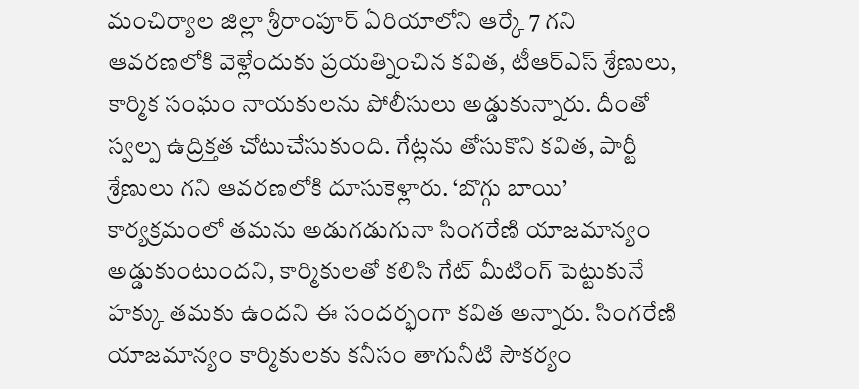మంచిర్యాల జిల్లా శ్రీరాంపూర్ ఏరియాలోని ఆర్కే 7 గని ఆవరణలోకి వెళ్లేందుకు ప్రయత్నించిన కవిత, టీఆర్‌ఎస్‌ శ్రేణులు, కార్మిక సంఘం నాయకులను పోలీసులు అడ్డుకున్నారు. దీంతో స్వల్ప ఉద్రిక్తత చోటుచేసుకుంది. గేట్లను తోసుకొని కవిత, పార్టీ శ్రేణులు గని ఆవరణలోకి దూసుకెళ్లారు. ‘బొగ్గు బాయి’ కార్యక్రమంలో తమను అడుగడుగునా సింగరేణి యాజమాన్యం అడ్డుకుంటుందని, కార్మికులతో కలిసి గేట్ మీటింగ్ పెట్టుకునే హక్కు తమకు ఉందని ఈ సందర్భంగా కవిత అన్నారు. సింగరేణి యాజమాన్యం కార్మికులకు కనీసం తాగునీటి సౌకర్యం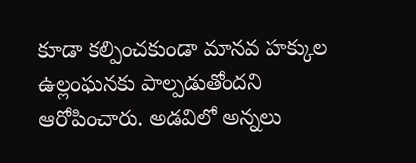కూడా కల్పించకుండా మానవ హక్కుల ఉల్లంఘనకు పాల్పడుతోందని ఆరోపించారు. అడవిలో అన్నలు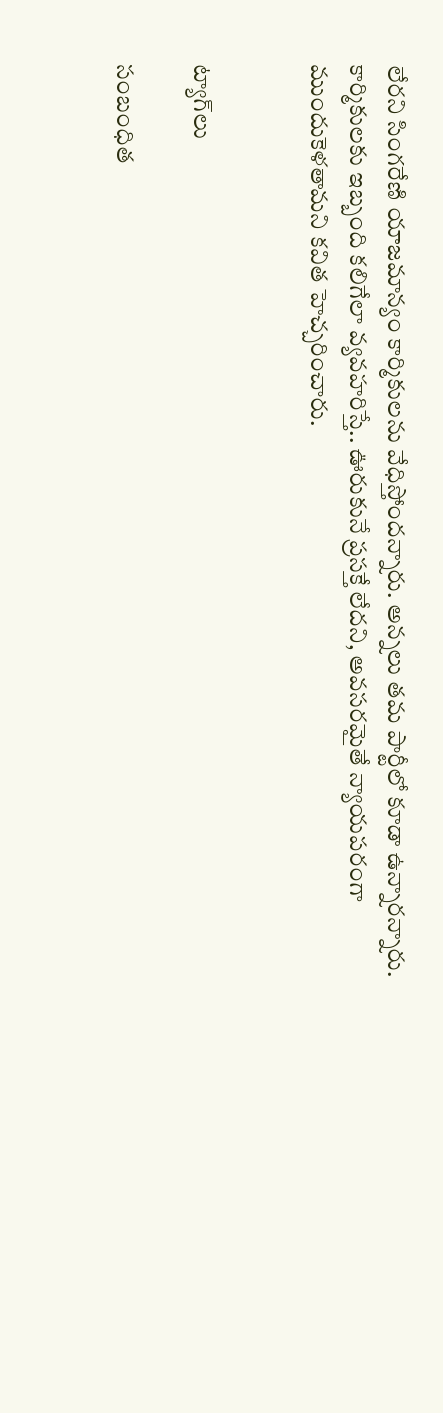లేరని సింగరేణి యాజమాన్యం కార్మికులను వేధిస్తోందన్నారు. అన్నలు తమ పార్టీలో కూడా ఉన్నారన్నారు. కార్మికులకు ఇబ్బంది కలిగేలా వ్యవహరిస్తే.. ఊరుకునే ప్రసక్తే లేదని, అవసరమైతే న్యాయపరంగా ముందుకెళతామని కవిత హెచ్చరించారు.


ట్యాగ్‌లు

సంబంధిత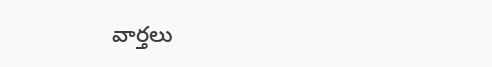వార్తలు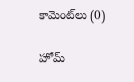కామెంట్‌లు (0)

హోమ్